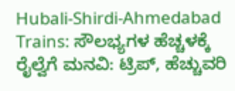Hubali-Shirdi-Ahmedabad Trains: ಸೌಲಭ್ಯಗಳ ಹೆಚ್ಚಳಕ್ಕೆ ರೈಲ್ವೆಗೆ ಮನವಿ: ಟ್ರಿಪ್, ಹೆಚ್ಚುವರಿ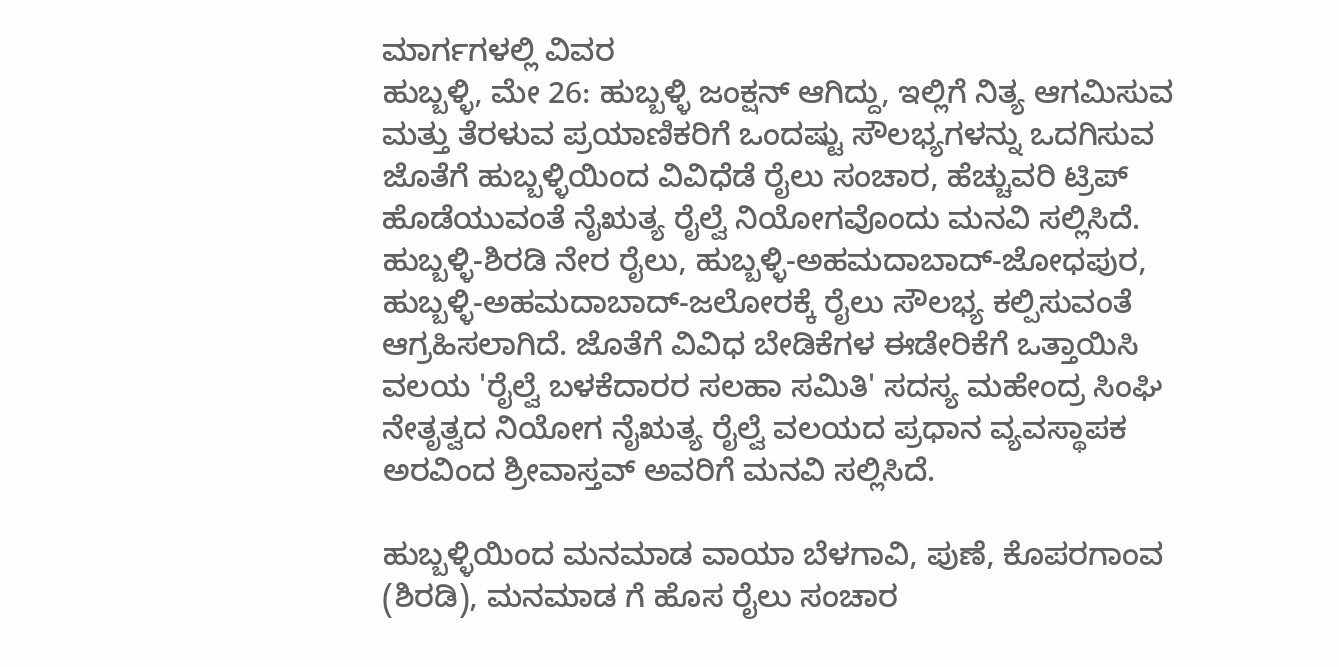ಮಾರ್ಗಗಳಲ್ಲಿ ವಿವರ
ಹುಬ್ಬಳ್ಳಿ, ಮೇ 26: ಹುಬ್ಬಳ್ಳಿ ಜಂಕ್ಷನ್ ಆಗಿದ್ದು, ಇಲ್ಲಿಗೆ ನಿತ್ಯ ಆಗಮಿಸುವ ಮತ್ತು ತೆರಳುವ ಪ್ರಯಾಣಿಕರಿಗೆ ಒಂದಷ್ಟು ಸೌಲಭ್ಯಗಳನ್ನು ಒದಗಿಸುವ ಜೊತೆಗೆ ಹುಬ್ಬಳ್ಳಿಯಿಂದ ವಿವಿಧೆಡೆ ರೈಲು ಸಂಚಾರ, ಹೆಚ್ಚುವರಿ ಟ್ರಿಪ್ ಹೊಡೆಯುವಂತೆ ನೈಋತ್ಯ ರೈಲ್ವೆ ನಿಯೋಗವೊಂದು ಮನವಿ ಸಲ್ಲಿಸಿದೆ.
ಹುಬ್ಬಳ್ಳಿ-ಶಿರಡಿ ನೇರ ರೈಲು, ಹುಬ್ಬಳ್ಳಿ-ಅಹಮದಾಬಾದ್-ಜೋಧಪುರ, ಹುಬ್ಬಳ್ಳಿ-ಅಹಮದಾಬಾದ್-ಜಲೋರಕ್ಕೆ ರೈಲು ಸೌಲಭ್ಯ ಕಲ್ಪಿಸುವಂತೆ ಆಗ್ರಹಿಸಲಾಗಿದೆ. ಜೊತೆಗೆ ವಿವಿಧ ಬೇಡಿಕೆಗಳ ಈಡೇರಿಕೆಗೆ ಒತ್ತಾಯಿಸಿ ವಲಯ 'ರೈಲ್ವೆ ಬಳಕೆದಾರರ ಸಲಹಾ ಸಮಿತಿ' ಸದಸ್ಯ ಮಹೇಂದ್ರ ಸಿಂಘಿ ನೇತೃತ್ವದ ನಿಯೋಗ ನೈಋತ್ಯ ರೈಲ್ವೆ ವಲಯದ ಪ್ರಧಾನ ವ್ಯವಸ್ಥಾಪಕ ಅರವಿಂದ ಶ್ರೀವಾಸ್ತವ್ ಅವರಿಗೆ ಮನವಿ ಸಲ್ಲಿಸಿದೆ.

ಹುಬ್ಬಳ್ಳಿಯಿಂದ ಮನಮಾಡ ವಾಯಾ ಬೆಳಗಾವಿ, ಪುಣೆ, ಕೊಪರಗಾಂವ (ಶಿರಡಿ), ಮನಮಾಡ ಗೆ ಹೊಸ ರೈಲು ಸಂಚಾರ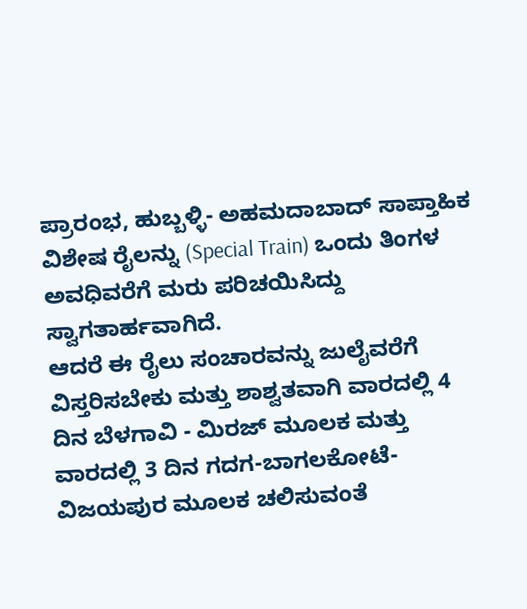ಪ್ರಾರಂಭ, ಹುಬ್ಬಳ್ಳಿ- ಅಹಮದಾಬಾದ್ ಸಾಪ್ತಾಹಿಕ ವಿಶೇಷ ರೈಲನ್ನು (Special Train) ಒಂದು ತಿಂಗಳ ಅವಧಿವರೆಗೆ ಮರು ಪರಿಚಯಿಸಿದ್ದು ಸ್ವಾಗತಾರ್ಹವಾಗಿದೆ.
ಆದರೆ ಈ ರೈಲು ಸಂಚಾರವನ್ನು ಜುಲೈವರೆಗೆ ವಿಸ್ತರಿಸಬೇಕು ಮತ್ತು ಶಾಶ್ವತವಾಗಿ ವಾರದಲ್ಲಿ 4 ದಿನ ಬೆಳಗಾವಿ - ಮಿರಜ್ ಮೂಲಕ ಮತ್ತು ವಾರದಲ್ಲಿ 3 ದಿನ ಗದಗ-ಬಾಗಲಕೋಟೆ-ವಿಜಯಪುರ ಮೂಲಕ ಚಲಿಸುವಂತೆ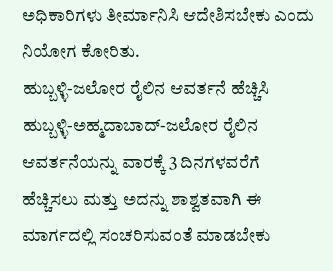ಅಧಿಕಾರಿಗಳು ತೀರ್ಮಾನಿಸಿ ಆದೇಶಿಸಬೇಕು ಎಂದು ನಿಯೋಗ ಕೋರಿತು.
ಹುಬ್ಬಳ್ಳಿ-ಜಲೋರ ರೈಲಿನ ಆವರ್ತನೆ ಹೆಚ್ಚಿಸಿ
ಹುಬ್ಬಳ್ಳಿ-ಅಹ್ಮದಾಬಾದ್-ಜಲೋರ ರೈಲಿನ ಆವರ್ತನೆಯನ್ನು ವಾರಕ್ಕೆ 3 ದಿನಗಳವರೆಗೆ ಹೆಚ್ಚಿಸಲು ಮತ್ತು ಅದನ್ನು ಶಾಶ್ವತವಾಗಿ ಈ ಮಾರ್ಗದಲ್ಲಿ ಸಂಚರಿಸುವಂತೆ ಮಾಡಬೇಕು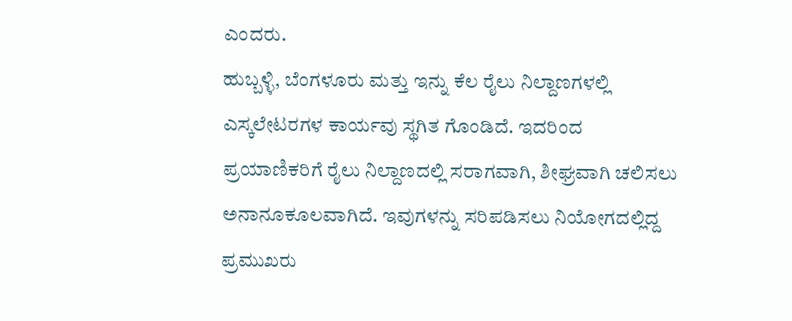ಎಂದರು.
ಹುಬ್ಬಳ್ಳಿ, ಬೆಂಗಳೂರು ಮತ್ತು ಇನ್ನು ಕೆಲ ರೈಲು ನಿಲ್ದಾಣಗಳಲ್ಲಿ ಎಸ್ಕಲೇಟರಗಳ ಕಾರ್ಯವು ಸ್ಥಗಿತ ಗೊಂಡಿದೆ. ಇದರಿಂದ ಪ್ರಯಾಣಿಕರಿಗೆ ರೈಲು ನಿಲ್ದಾಣದಲ್ಲಿ ಸರಾಗವಾಗಿ, ಶೀಘ್ರವಾಗಿ ಚಲಿಸಲು ಅನಾನೂಕೂಲವಾಗಿದೆ. ಇವುಗಳನ್ನು ಸರಿಪಡಿಸಲು ನಿಯೋಗದಲ್ಲಿದ್ದ ಪ್ರಮುಖರು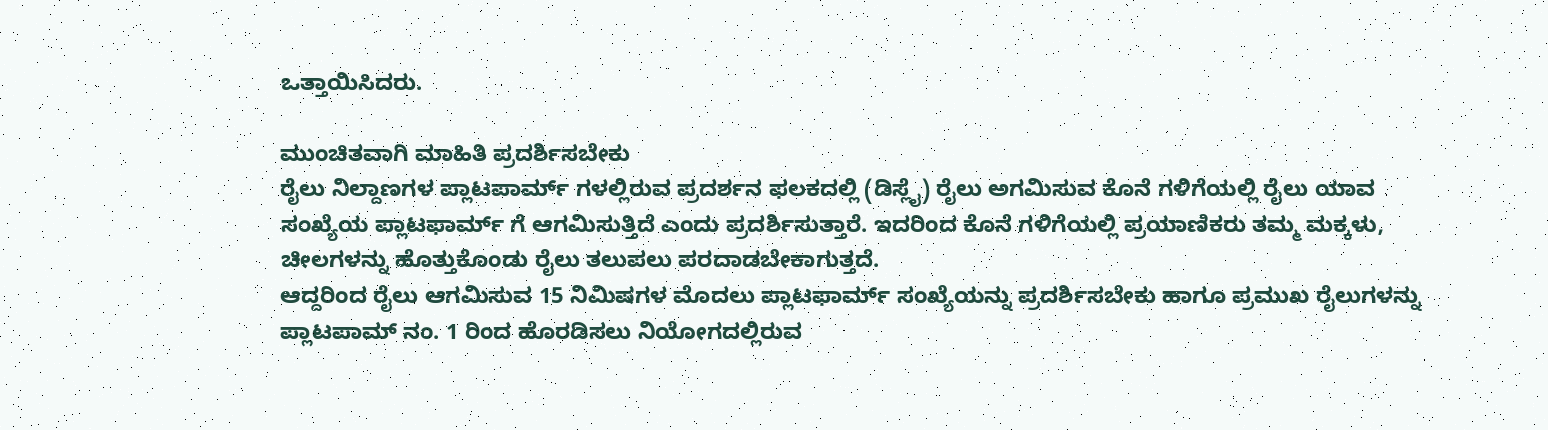ಒತ್ತಾಯಿಸಿದರು.

ಮುಂಚಿತವಾಗಿ ಮಾಹಿತಿ ಪ್ರದರ್ಶಿಸಬೇಕು
ರೈಲು ನಿಲ್ದಾಣಗಳ ಪ್ಲಾಟಪಾರ್ಮ್ ಗಳಲ್ಲಿರುವ ಪ್ರದರ್ಶನ ಫಲಕದಲ್ಲಿ (ಡಿಸ್ಲೈ) ರೈಲು ಅಗಮಿಸುವ ಕೊನೆ ಗಳಿಗೆಯಲ್ಲಿ ರೈಲು ಯಾವ ಸಂಖ್ಯೆಯ ಪ್ಲಾಟಫಾರ್ಮ್ ಗೆ ಆಗಮಿಸುತ್ತಿದೆ ಎಂದು ಪ್ರದರ್ಶಿಸುತ್ತಾರೆ. ಇದರಿಂದ ಕೊನೆ ಗಳಿಗೆಯಲ್ಲಿ ಪ್ರಯಾಣಿಕರು ತಮ್ಮ ಮಕ್ಕಳು, ಚೀಲಗಳನ್ನು ಹೊತ್ತುಕೊಂಡು ರೈಲು ತಲುಪಲು ಪರದಾಡಬೇಕಾಗುತ್ತದೆ.
ಆದ್ದರಿಂದ ರೈಲು ಆಗಮಿಸುವ 15 ನಿಮಿಷಗಳ ಮೊದಲು ಪ್ಲಾಟಫಾರ್ಮ್ ಸಂಖ್ಯೆಯನ್ನು ಪ್ರದರ್ಶಿಸಬೇಕು ಹಾಗೂ ಪ್ರಮುಖ ರೈಲುಗಳನ್ನು ಪ್ಲಾಟಪಾಮ್ ನಂ. 1 ರಿಂದ ಹೊರಡಿಸಲು ನಿಯೋಗದಲ್ಲಿರುವ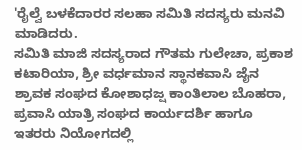'ರೈಲ್ವೆ ಬಳಕೆದಾರರ ಸಲಹಾ ಸಮಿತಿ ಸದಸ್ಯರು ಮನವಿ ಮಾಡಿದರು.
ಸಮಿತಿ ಮಾಜಿ ಸದಸ್ಯರಾದ ಗೌತಮ ಗುಲೇಚಾ, ಪ್ರಕಾಶ ಕಟಾರಿಯಾ, ಶ್ರೀ ವರ್ಧಮಾನ ಸ್ಥಾನಕವಾಸಿ ಜೈನ ಶ್ರಾವಕ ಸಂಘದ ಕೋಶಾಧಜ್ಷ ಕಾಂತಿಲಾಲ ಬೊಹರಾ, ಪ್ರವಾಸಿ ಯಾತ್ರಿ ಸಂಘದ ಕಾರ್ಯದರ್ಶಿ ಹಾಗೂ ಇತರರು ನಿಯೋಗದಲ್ಲಿ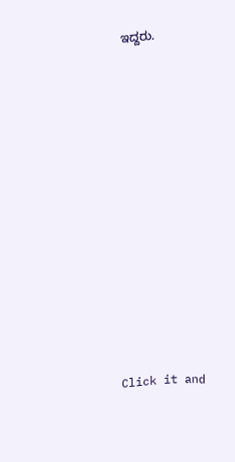ಇದ್ದರು.












Click it and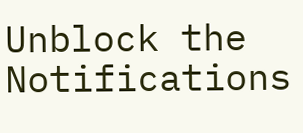Unblock the Notifications